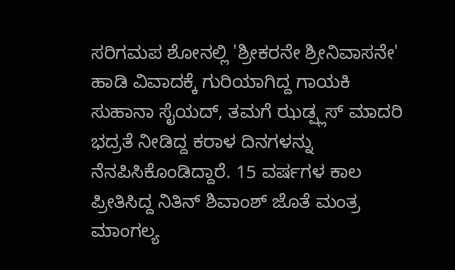ಸರಿಗಮಪ ಶೋನಲ್ಲಿ 'ಶ್ರೀಕರನೇ ಶ್ರೀನಿವಾಸನೇ' ಹಾಡಿ ವಿವಾದಕ್ಕೆ ಗುರಿಯಾಗಿದ್ದ ಗಾಯಕಿ ಸುಹಾನಾ ಸೈಯದ್, ತಮಗೆ ಝಡ್ಪ್ಲಸ್ ಮಾದರಿ ಭದ್ರತೆ ನೀಡಿದ್ದ ಕರಾಳ ದಿನಗಳನ್ನು ನೆನಪಿಸಿಕೊಂಡಿದ್ದಾರೆ. 15 ವರ್ಷಗಳ ಕಾಲ ಪ್ರೀತಿಸಿದ್ದ ನಿತಿನ್ ಶಿವಾಂಶ್ ಜೊತೆ ಮಂತ್ರ ಮಾಂಗಲ್ಯ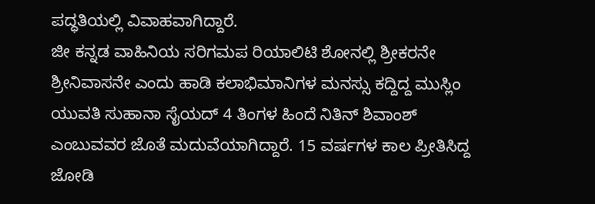ಪದ್ಧತಿಯಲ್ಲಿ ವಿವಾಹವಾಗಿದ್ದಾರೆ.
ಜೀ ಕನ್ನಡ ವಾಹಿನಿಯ ಸರಿಗಮಪ ರಿಯಾಲಿಟಿ ಶೋನಲ್ಲಿ ಶ್ರೀಕರನೇ ಶ್ರೀನಿವಾಸನೇ ಎಂದು ಹಾಡಿ ಕಲಾಭಿಮಾನಿಗಳ ಮನಸ್ಸು ಕದ್ದಿದ್ದ ಮುಸ್ಲಿಂ ಯುವತಿ ಸುಹಾನಾ ಸೈಯದ್ 4 ತಿಂಗಳ ಹಿಂದೆ ನಿತಿನ್ ಶಿವಾಂಶ್ ಎಂಬುವವರ ಜೊತೆ ಮದುವೆಯಾಗಿದ್ದಾರೆ. 15 ವರ್ಷಗಳ ಕಾಲ ಪ್ರೀತಿಸಿದ್ದ ಜೋಡಿ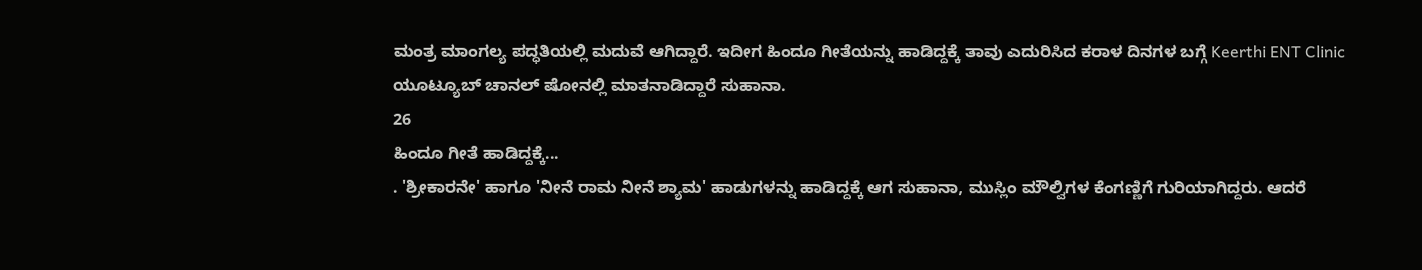ಮಂತ್ರ ಮಾಂಗಲ್ಯ ಪದ್ಧತಿಯಲ್ಲಿ ಮದುವೆ ಆಗಿದ್ದಾರೆ. ಇದೀಗ ಹಿಂದೂ ಗೀತೆಯನ್ನು ಹಾಡಿದ್ದಕ್ಕೆ ತಾವು ಎದುರಿಸಿದ ಕರಾಳ ದಿನಗಳ ಬಗ್ಗೆ Keerthi ENT Clinic ಯೂಟ್ಯೂಬ್ ಚಾನಲ್ ಷೋನಲ್ಲಿ ಮಾತನಾಡಿದ್ದಾರೆ ಸುಹಾನಾ.
26
ಹಿಂದೂ ಗೀತೆ ಹಾಡಿದ್ದಕ್ಕೆ...
. 'ಶ್ರೀಕಾರನೇ' ಹಾಗೂ 'ನೀನೆ ರಾಮ ನೀನೆ ಶ್ಯಾಮ' ಹಾಡುಗಳನ್ನು ಹಾಡಿದ್ದಕ್ಕೆ ಆಗ ಸುಹಾನಾ, ಮುಸ್ಲಿಂ ಮೌಲ್ವಿಗಳ ಕೆಂಗಣ್ಣಿಗೆ ಗುರಿಯಾಗಿದ್ದರು. ಆದರೆ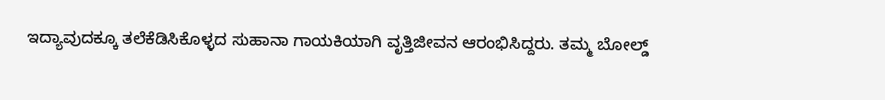ಇದ್ಯಾವುದಕ್ಕೂ ತಲೆಕೆಡಿಸಿಕೊಳ್ಳದ ಸುಹಾನಾ ಗಾಯಕಿಯಾಗಿ ವೃತ್ತಿಜೀವನ ಆರಂಭಿಸಿದ್ದರು. ತಮ್ಮ ಬೋಲ್ಡ್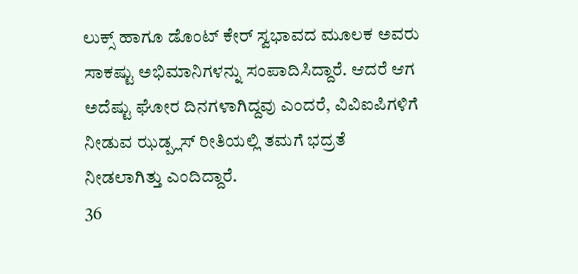ಲುಕ್ಸ್ ಹಾಗೂ ಡೊಂಟ್ ಕೇರ್ ಸ್ವಭಾವದ ಮೂಲಕ ಅವರು ಸಾಕಷ್ಟು ಅಭಿಮಾನಿಗಳನ್ನು ಸಂಪಾದಿಸಿದ್ದಾರೆ. ಆದರೆ ಆಗ ಅದೆಷ್ಟು ಘೋರ ದಿನಗಳಾಗಿದ್ದವು ಎಂದರೆ, ವಿವಿಐಪಿಗಳಿಗೆ ನೀಡುವ ಝಡ್ಪ್ಲಸ್ ರೀತಿಯಲ್ಲಿ ತಮಗೆ ಭದ್ರತೆ ನೀಡಲಾಗಿತ್ತು ಎಂದಿದ್ದಾರೆ.
36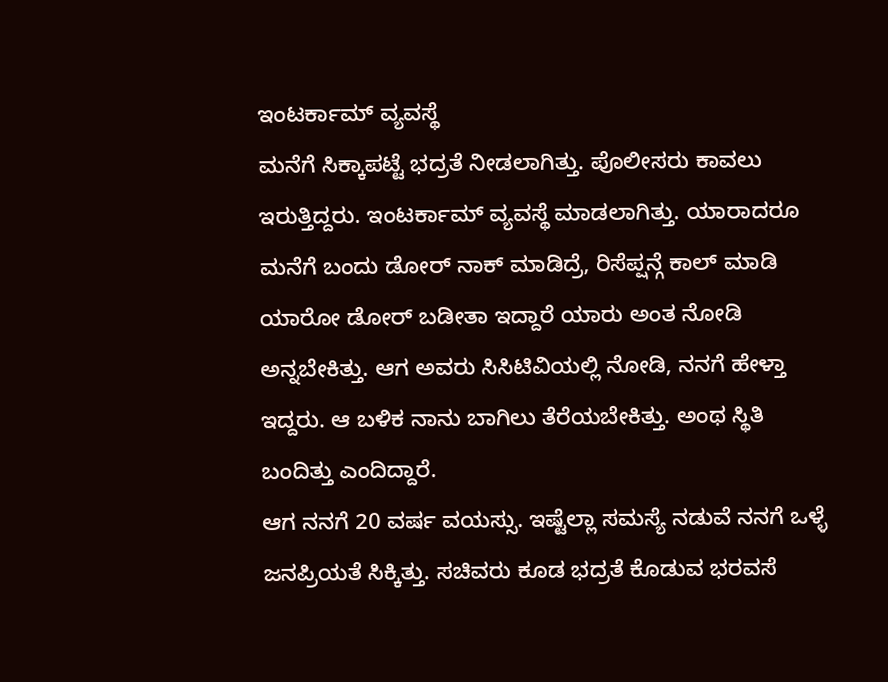ಇಂಟರ್ಕಾಮ್ ವ್ಯವಸ್ಥೆ
ಮನೆಗೆ ಸಿಕ್ಕಾಪಟ್ಟೆ ಭದ್ರತೆ ನೀಡಲಾಗಿತ್ತು. ಪೊಲೀಸರು ಕಾವಲು ಇರುತ್ತಿದ್ದರು. ಇಂಟರ್ಕಾಮ್ ವ್ಯವಸ್ಥೆ ಮಾಡಲಾಗಿತ್ತು. ಯಾರಾದರೂ ಮನೆಗೆ ಬಂದು ಡೋರ್ ನಾಕ್ ಮಾಡಿದ್ರೆ, ರಿಸೆಪ್ಷನ್ಗೆ ಕಾಲ್ ಮಾಡಿ ಯಾರೋ ಡೋರ್ ಬಡೀತಾ ಇದ್ದಾರೆ ಯಾರು ಅಂತ ನೋಡಿ ಅನ್ನಬೇಕಿತ್ತು. ಆಗ ಅವರು ಸಿಸಿಟಿವಿಯಲ್ಲಿ ನೋಡಿ, ನನಗೆ ಹೇಳ್ತಾ ಇದ್ದರು. ಆ ಬಳಿಕ ನಾನು ಬಾಗಿಲು ತೆರೆಯಬೇಕಿತ್ತು. ಅಂಥ ಸ್ಥಿತಿ ಬಂದಿತ್ತು ಎಂದಿದ್ದಾರೆ.
ಆಗ ನನಗೆ 20 ವರ್ಷ ವಯಸ್ಸು. ಇಷ್ಟೆಲ್ಲಾ ಸಮಸ್ಯೆ ನಡುವೆ ನನಗೆ ಒಳ್ಳೆ ಜನಪ್ರಿಯತೆ ಸಿಕ್ಕಿತ್ತು. ಸಚಿವರು ಕೂಡ ಭದ್ರತೆ ಕೊಡುವ ಭರವಸೆ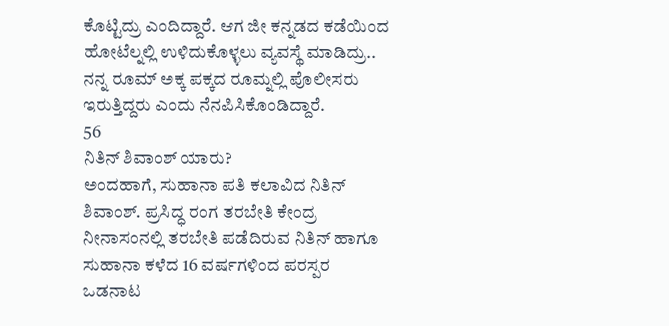ಕೊಟ್ಟಿದ್ರು ಎಂದಿದ್ದಾರೆ. ಆಗ ಜೀ ಕನ್ನಡದ ಕಡೆಯಿಂದ ಹೋಟೆಲ್ನಲ್ಲಿ ಉಳಿದುಕೊಳ್ಳಲು ವ್ಯವಸ್ಥೆ ಮಾಡಿದ್ರು.. ನನ್ನ ರೂಮ್ ಅಕ್ಕ ಪಕ್ಕದ ರೂಮ್ನಲ್ಲಿ ಪೊಲೀಸರು ಇರುತ್ತಿದ್ದರು ಎಂದು ನೆನಪಿಸಿಕೊಂಡಿದ್ದಾರೆ.
56
ನಿತಿನ್ ಶಿವಾಂಶ್ ಯಾರು?
ಅಂದಹಾಗೆ, ಸುಹಾನಾ ಪತಿ ಕಲಾವಿದ ನಿತಿನ್ ಶಿವಾಂಶ್. ಪ್ರಸಿದ್ಧ ರಂಗ ತರಬೇತಿ ಕೇಂದ್ರ ನೀನಾಸಂನಲ್ಲಿ ತರಬೇತಿ ಪಡೆದಿರುವ ನಿತಿನ್ ಹಾಗೂ ಸುಹಾನಾ ಕಳೆದ 16 ವರ್ಷಗಳಿಂದ ಪರಸ್ಪರ ಒಡನಾಟ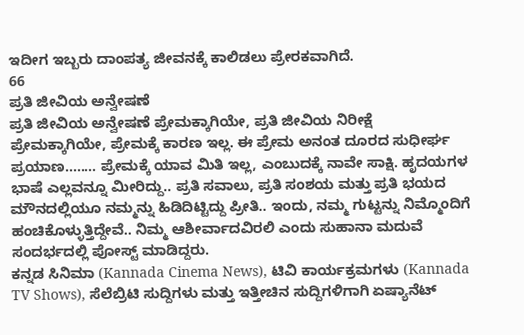ಇದೀಗ ಇಬ್ಬರು ದಾಂಪತ್ಯ ಜೀವನಕ್ಕೆ ಕಾಲಿಡಲು ಪ್ರೇರಕವಾಗಿದೆ.
66
ಪ್ರತಿ ಜೀವಿಯ ಅನ್ವೇಷಣೆ
ಪ್ರತಿ ಜೀವಿಯ ಅನ್ವೇಷಣೆ ಪ್ರೇಮಕ್ಕಾಗಿಯೇ, ಪ್ರತಿ ಜೀವಿಯ ನಿರೀಕ್ಷೆ ಪ್ರೇಮಕ್ಕಾಗಿಯೇ, ಪ್ರೇಮಕ್ಕೆ ಕಾರಣ ಇಲ್ಲ. ಈ ಪ್ರೇಮ ಅನಂತ ದೂರದ ಸುಧೀರ್ಘ ಪ್ರಯಾಣ........ ಪ್ರೇಮಕ್ಕೆ ಯಾವ ಮಿತಿ ಇಲ್ಲ, ಎಂಬುದಕ್ಕೆ ನಾವೇ ಸಾಕ್ಷಿ. ಹೃದಯಗಳ ಭಾಷೆ ಎಲ್ಲವನ್ನೂ ಮೀರಿದ್ದು.. ಪ್ರತಿ ಸವಾಲು, ಪ್ರತಿ ಸಂಶಯ ಮತ್ತು ಪ್ರತಿ ಭಯದ ಮೌನದಲ್ಲಿಯೂ ನಮ್ಮನ್ನು ಹಿಡಿದಿಟ್ಟಿದ್ದು ಪ್ರೀತಿ.. ಇಂದು, ನಮ್ಮ ಗುಟ್ಟನ್ನು ನಿಮ್ಮೊಂದಿಗೆ ಹಂಚಿಕೊಳ್ಳುತ್ತಿದ್ದೇವೆ.. ನಿಮ್ಮ ಆಶೀರ್ವಾದವಿರಲಿ ಎಂದು ಸುಹಾನಾ ಮದುವೆ ಸಂದರ್ಭದಲ್ಲಿ ಪೋಸ್ಟ್ ಮಾಡಿದ್ದರು.
ಕನ್ನಡ ಸಿನಿಮಾ (Kannada Cinema News), ಟಿವಿ ಕಾರ್ಯಕ್ರಮಗಳು (Kannada TV Shows), ಸೆಲೆಬ್ರಿಟಿ ಸುದ್ದಿಗಳು ಮತ್ತು ಇತ್ತೀಚಿನ ಸುದ್ದಿಗಳಿಗಾಗಿ ಏಷ್ಯಾನೆಟ್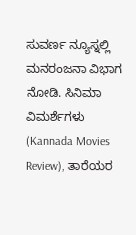ಸುವರ್ಣ ನ್ಯೂಸ್ನಲ್ಲಿ ಮನರಂಜನಾ ವಿಭಾಗ ನೋಡಿ. ಸಿನಿಮಾ ವಿಮರ್ಶೆಗಳು (Kannada Movies Review), ತಾರೆಯರ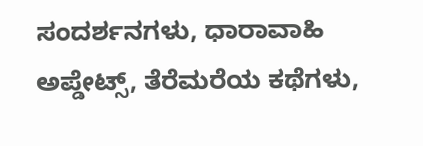ಸಂದರ್ಶನಗಳು, ಧಾರಾವಾಹಿ ಅಪ್ಡೇಟ್ಸ್, ತೆರೆಮರೆಯ ಕಥೆಗಳು,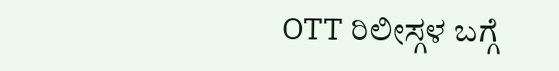OTT ರಿಲೀಸ್ಗಳ ಬಗ್ಗೆ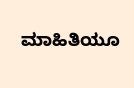ಮಾಹಿತಿಯೂ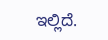ಇಲ್ಲಿದೆ.